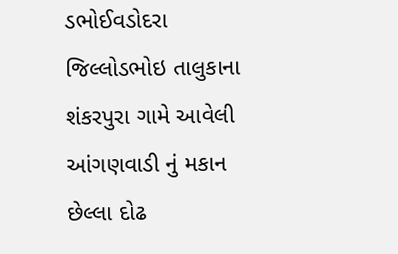ડભોઈવડોદરા જિલ્લોડભોઇ તાલુકાના શંકરપુરા ગામે આવેલી આંગણવાડી નું મકાન છેલ્લા દોઢ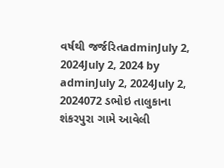વર્ષથી જર્જરિતadminJuly 2, 2024July 2, 2024 by adminJuly 2, 2024July 2, 2024072 ડભોઇ તાલુકાના શંકરપુરા ગામે આવેલી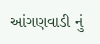આંગણવાડી નું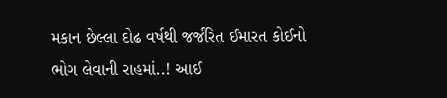મકાન છેલ્લા દોઢ વર્ષથી જર્જરિત ઈમારત કોઈનો ભોગ લેવાની રાહમાં..! આઈ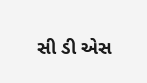સી ડી એસ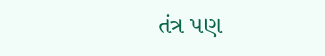તંત્ર પણ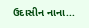ઉદાસીન નાના...